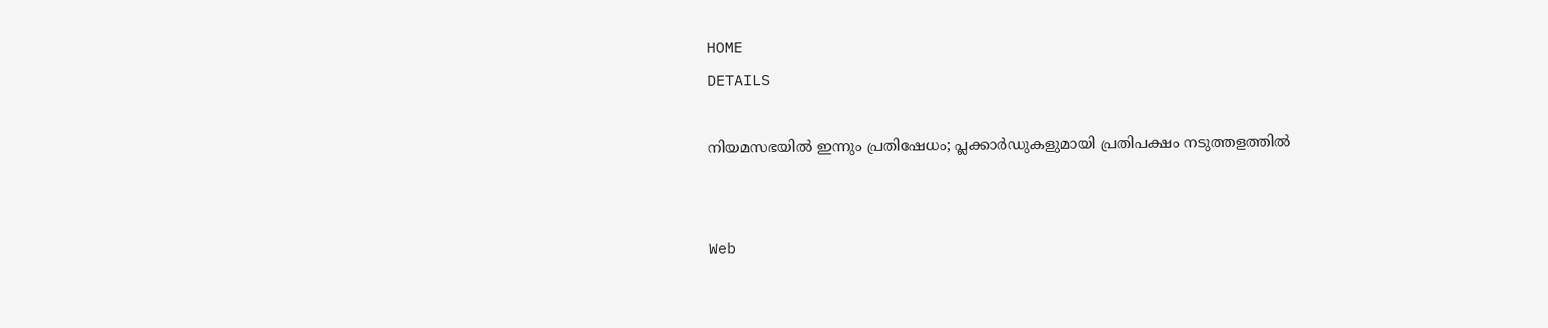HOME
DETAILS

നിയമസഭയില്‍ ഇന്നും പ്രതിഷേധം; പ്ലക്കാര്‍ഡുകളുമായി പ്രതിപക്ഷം നടുത്തളത്തില്‍


Web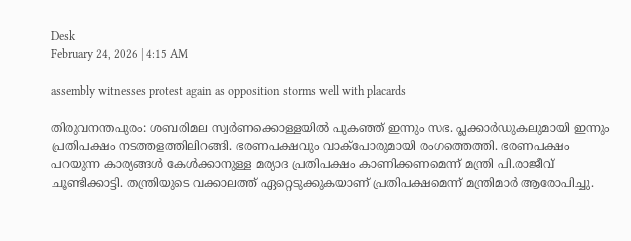Desk
February 24, 2026 | 4:15 AM

assembly witnesses protest again as opposition storms well with placards

തിരുവനന്തപുരം: ശബരിമല സ്വര്‍ണക്കൊള്ളയില്‍ പുകഞ്ഞ് ഇന്നും സഭ. പ്ലക്കാര്‍ഡുകലുമായി ഇന്നും പ്രതിപക്ഷം നടത്തളത്തിലിറങ്ങി. ഭരണപക്ഷവും വാക്‌പോരുമായി രംഗത്തെത്തി. ഭരണപക്ഷം പറയുന്ന കാര്യങ്ങള്‍ കേള്‍ക്കാനുള്ള മര്യാദ പ്രതിപക്ഷം കാണിക്കണമെന്ന് മന്ത്രി പി.രാജീവ് ചൂണ്ടിക്കാട്ടി. തന്ത്രിയുടെ വക്കാലത്ത് ഏറ്റെടുക്കുകയാണ് പ്രതിപക്ഷമെന്ന് മന്ത്രിമാര്‍ ആരോപിച്ചു.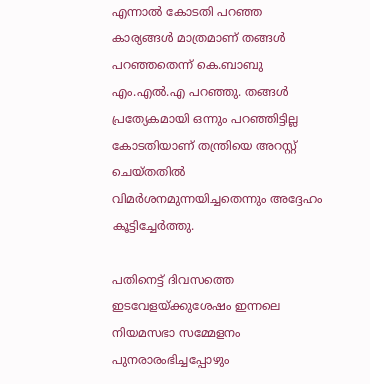എന്നാല്‍ കോടതി പറഞ്ഞ കാര്യങ്ങള്‍ മാത്രമാണ് തങ്ങള്‍ പറഞ്ഞതെന്ന് കെ.ബാബു എം.എല്‍.എ പറഞ്ഞു. തങ്ങള്‍ പ്രത്യേകമായി ഒന്നും പറഞ്ഞിട്ടില്ല കോടതിയാണ് തന്ത്രിയെ അറസ്റ്റ് ചെയ്തതില്‍ വിമര്‍ശനമുന്നയിച്ചതെന്നും അദ്ദേഹം കൂട്ടിച്ചേര്‍ത്തു.

പതിനെട്ട് ദിവസത്തെ ഇടവേളയ്ക്കുശേഷം ഇന്നലെ നിയമസഭാ സമ്മേളനം പുനരാരംഭിച്ചപ്പോഴും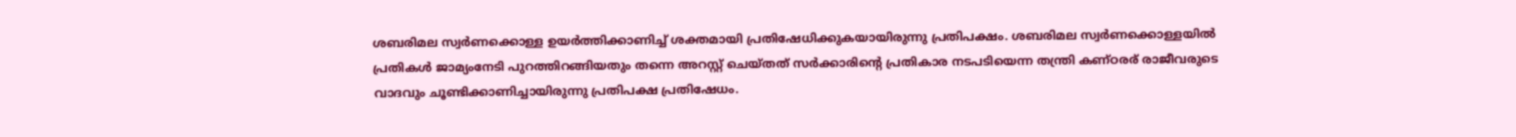ശബരിമല സ്വര്‍ണക്കൊള്ള ഉയര്‍ത്തിക്കാണിച്ച് ശക്തമായി പ്രതിഷേധിക്കുകയായിരുന്നു പ്രതിപക്ഷം. ശബരിമല സ്വര്‍ണക്കൊള്ളയില്‍ പ്രതികള്‍ ജാമ്യംനേടി പുറത്തിറങ്ങിയതും തന്നെ അറസ്റ്റ് ചെയ്തത് സര്‍ക്കാരിന്റെ പ്രതികാര നടപടിയെന്ന തന്ത്രി കണ്ഠരര് രാജീവരുടെ വാദവും ചൂണ്ടിക്കാണിച്ചായിരുന്നു പ്രതിപക്ഷ പ്രതിഷേധം.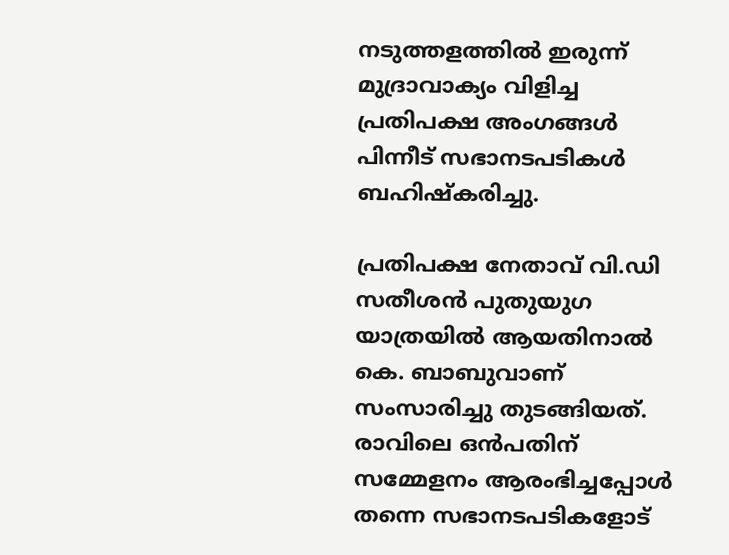നടുത്തളത്തില്‍ ഇരുന്ന് മുദ്രാവാക്യം വിളിച്ച പ്രതിപക്ഷ അംഗങ്ങള്‍ പിന്നീട് സഭാനടപടികള്‍ ബഹിഷ്‌കരിച്ചു.

പ്രതിപക്ഷ നേതാവ് വി.ഡി സതീശന്‍ പുതുയുഗ യാത്രയില്‍ ആയതിനാല്‍ കെ. ബാബുവാണ് സംസാരിച്ചു തുടങ്ങിയത്. രാവിലെ ഒന്‍പതിന് സമ്മേളനം ആരംഭിച്ചപ്പോള്‍ തന്നെ സഭാനടപടികളോട്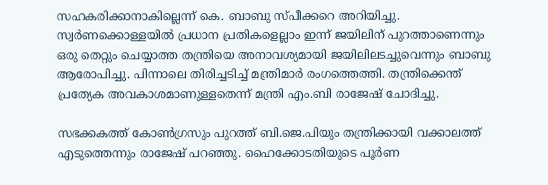സഹകരിക്കാനാകില്ലെന്ന് കെ. ബാബു സ്പീക്കറെ അറിയിച്ചു. സ്വര്‍ണക്കൊള്ളയില്‍ പ്രധാന പ്രതികളെല്ലാം ഇന്ന് ജയിലിന് പുറത്താണെന്നും ഒരു തെറ്റും ചെയ്യാത്ത തന്ത്രിയെ അനാവശ്യമായി ജയിലിലടച്ചുവെന്നും ബാബു ആരോപിച്ചു. പിന്നാലെ തിരിച്ചടിച്ച് മന്ത്രിമാര്‍ രംഗത്തെത്തി. തന്ത്രിക്കെന്ത് പ്രത്യേക അവകാശമാണുള്ളതെന്ന് മന്ത്രി എം.ബി രാജേഷ് ചോദിച്ചു.

സഭക്കകത്ത് കോണ്‍ഗ്രസും പുറത്ത് ബി.ജെ.പിയും തന്ത്രിക്കായി വക്കാലത്ത് എടുത്തെന്നും രാജേഷ് പറഞ്ഞു. ഹൈക്കോടതിയുടെ പൂര്‍ണ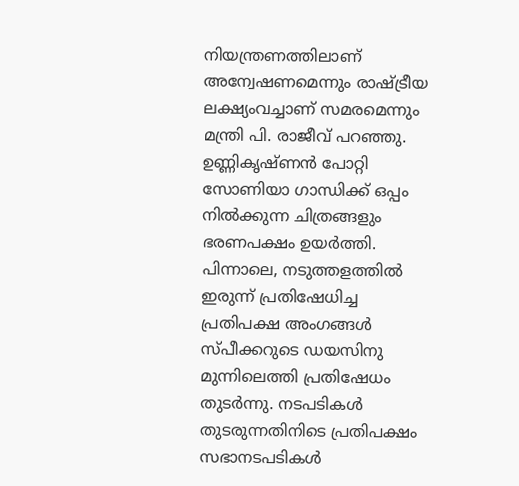നിയന്ത്രണത്തിലാണ് അന്വേഷണമെന്നും രാഷ്ട്രീയ ലക്ഷ്യംവച്ചാണ് സമരമെന്നും മന്ത്രി പി. രാജീവ് പറഞ്ഞു. ഉണ്ണികൃഷ്ണന്‍ പോറ്റി സോണിയാ ഗാന്ധിക്ക് ഒപ്പം നില്‍ക്കുന്ന ചിത്രങ്ങളും ഭരണപക്ഷം ഉയര്‍ത്തി. പിന്നാലെ, നടുത്തളത്തില്‍ ഇരുന്ന് പ്രതിഷേധിച്ച പ്രതിപക്ഷ അംഗങ്ങള്‍ സ്പീക്കറുടെ ഡയസിനു മുന്നിലെത്തി പ്രതിഷേധം തുടര്‍ന്നു. നടപടികള്‍ തുടരുന്നതിനിടെ പ്രതിപക്ഷം സഭാനടപടികള്‍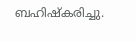ബഹിഷ്‌കരിച്ചു.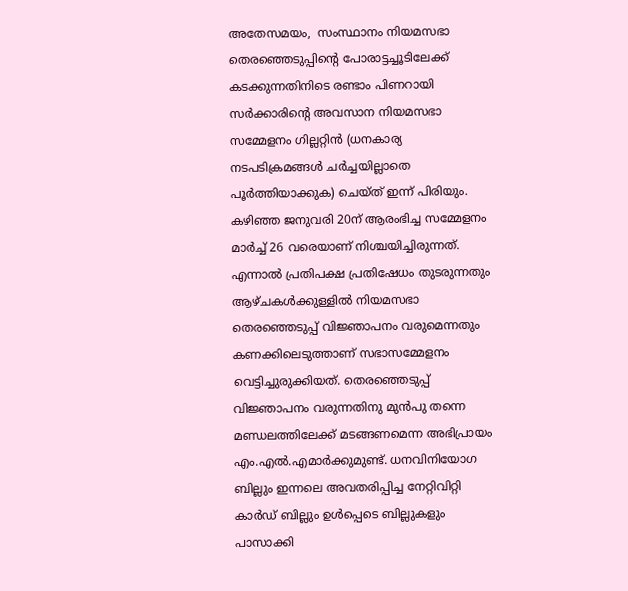അതേസമയം,  സംസ്ഥാനം നിയമസഭാ തെരഞ്ഞെടുപ്പിന്റെ പോരാട്ടച്ചൂടിലേക്ക് കടക്കുന്നതിനിടെ രണ്ടാം പിണറായി സര്‍ക്കാരിന്റെ അവസാന നിയമസഭാ സമ്മേളനം ഗില്ലറ്റിന്‍ (ധനകാര്യ നടപടിക്രമങ്ങള്‍ ചര്‍ച്ചയില്ലാതെ പൂര്‍ത്തിയാക്കുക) ചെയ്ത് ഇന്ന് പിരിയും. കഴിഞ്ഞ ജനുവരി 20ന് ആരംഭിച്ച സമ്മേളനം മാര്‍ച്ച് 26 വരെയാണ് നിശ്ചയിച്ചിരുന്നത്. എന്നാല്‍ പ്രതിപക്ഷ പ്രതിഷേധം തുടരുന്നതും ആഴ്ചകള്‍ക്കുള്ളില്‍ നിയമസഭാ തെരഞ്ഞെടുപ്പ് വിജ്ഞാപനം വരുമെന്നതും കണക്കിലെടുത്താണ് സഭാസമ്മേളനം വെട്ടിച്ചുരുക്കിയത്. തെരഞ്ഞെടുപ്പ് വിജ്ഞാപനം വരുന്നതിനു മുന്‍പു തന്നെ മണ്ഡലത്തിലേക്ക് മടങ്ങണമെന്ന അഭിപ്രായം എം.എല്‍.എമാര്‍ക്കുമുണ്ട്. ധനവിനിയോഗ ബില്ലും ഇന്നലെ അവതരിപ്പിച്ച നേറ്റിവിറ്റി കാര്‍ഡ് ബില്ലും ഉള്‍പ്പെടെ ബില്ലുകളും പാസാക്കി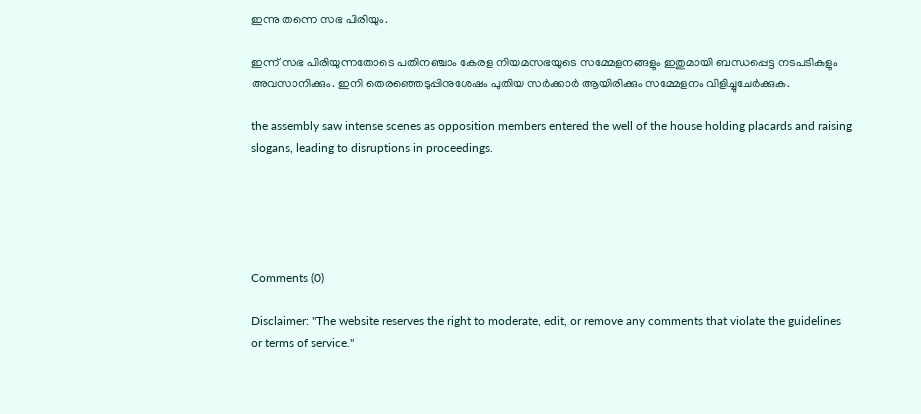ഇന്നു തന്നെ സഭ പിരിയും.

ഇന്ന് സഭ പിരിയുന്നതോടെ പതിനഞ്ചാം കേരള നിയമസഭയുടെ സമ്മേളനങ്ങളും ഇതുമായി ബന്ധപ്പെട്ട നടപടികളും അവസാനിക്കും. ഇനി തെരഞ്ഞെടുപ്പിനുശേഷം പുതിയ സര്‍ക്കാര്‍ ആയിരിക്കും സമ്മേളനം വിളിച്ചുചേര്‍ക്കുക.

the assembly saw intense scenes as opposition members entered the well of the house holding placards and raising slogans, leading to disruptions in proceedings.





Comments (0)

Disclaimer: "The website reserves the right to moderate, edit, or remove any comments that violate the guidelines or terms of service."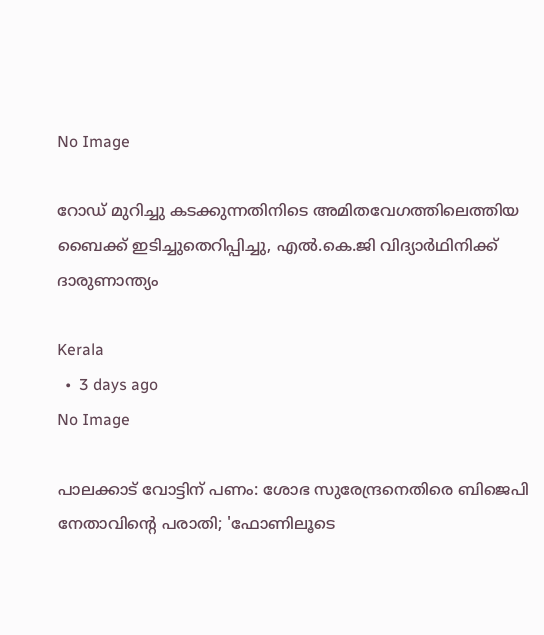No Image

റോഡ് മുറിച്ചു കടക്കുന്നതിനിടെ അമിതവേഗത്തിലെത്തിയ ബൈക്ക് ഇടിച്ചുതെറിപ്പിച്ചു, എല്‍.കെ.ജി വിദ്യാര്‍ഥിനിക്ക് ദാരുണാന്ത്യം

Kerala
  •  3 days ago
No Image

പാലക്കാട് വോട്ടിന് പണം: ശോഭ സുരേന്ദ്രനെതിരെ ബിജെപി നേതാവിന്റെ പരാതി; 'ഫോണിലൂടെ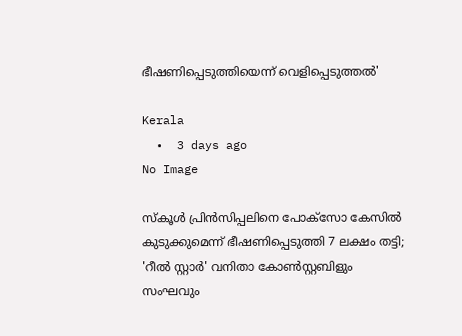ഭീഷണിപ്പെടുത്തിയെന്ന് വെളിപ്പെടുത്തൽ'

Kerala
  •  3 days ago
No Image

സ്കൂൾ പ്രിൻസിപ്പലിനെ പോക്സോ കേസിൽ കുടുക്കുമെന്ന് ഭീഷണിപ്പെടുത്തി 7 ലക്ഷം തട്ടി; 'റീൽ സ്റ്റാർ' വനിതാ കോൺസ്റ്റബിളും സംഘവും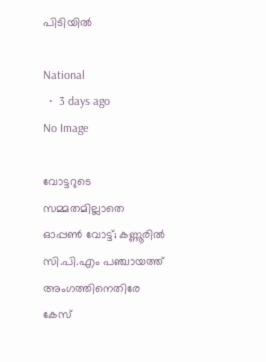പിടിയിൽ

National
  •  3 days ago
No Image

വോട്ടറുടെ സമ്മതമില്ലാതെ ഓപ്പണ്‍ വോട്ട്; കണ്ണൂരില്‍ സി.പി.എം പഞ്ചായത്ത് അംഗത്തിനെതിരേ കേസ്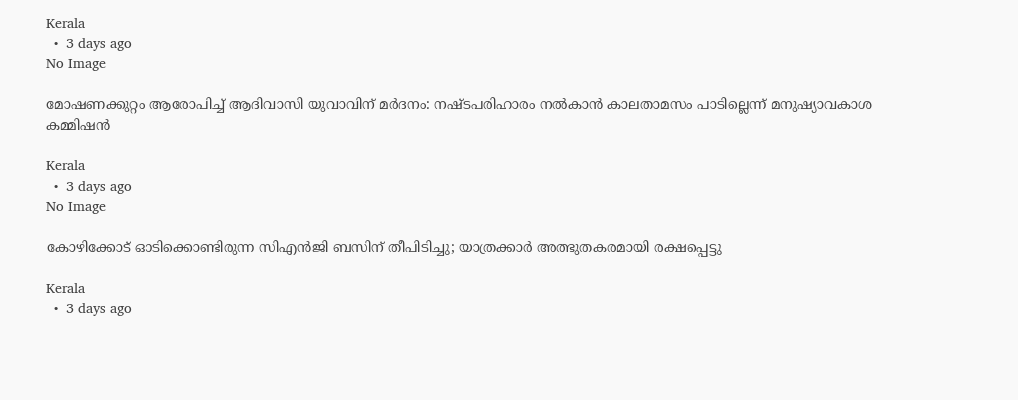Kerala
  •  3 days ago
No Image

മോഷണക്കുറ്റം ആരോപിച്ച് ആദിവാസി യുവാവിന് മര്‍ദനം: നഷ്ടപരിഹാരം നല്‍കാന്‍ കാലതാമസം പാടില്ലെന്ന് മനുഷ്യാവകാശ കമ്മിഷന്‍

Kerala
  •  3 days ago
No Image

കോഴിക്കോട് ഓടിക്കൊണ്ടിരുന്ന സിഎൻജി ബസിന് തീപിടിച്ചു; യാത്രക്കാർ അത്ഭുതകരമായി രക്ഷപ്പെട്ടു

Kerala
  •  3 days ago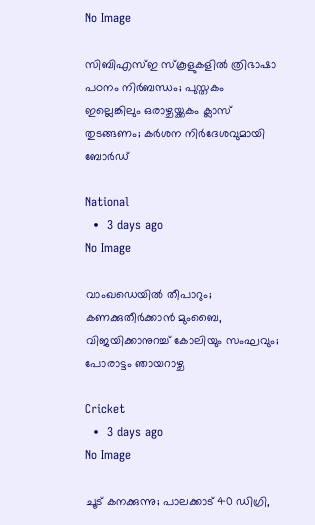No Image

സിബിഎസ്ഇ സ്‌കൂളുകളില്‍ ത്രിഭാഷാ പഠനം നിര്‍ബന്ധം; പുസ്തകം ഇല്ലെങ്കിലും ഒരാഴ്ചയ്ക്കകം ക്ലാസ് തുടങ്ങണം; കര്‍ശന നിര്‍ദേശവുമായി ബോര്‍ഡ്

National
  •  3 days ago
No Image

വാംഖഡെയിൽ തീപാറും; കണക്കുതീർക്കാൻ മുംബൈ, വിജയിക്കാനുറച്ച് കോലിയും സംഘവും; പോരാട്ടം ഞായറാഴ്ച

Cricket
  •  3 days ago
No Image

ചൂട് കനക്കുന്നു; പാലക്കാട് 40 ഡിഗ്രി,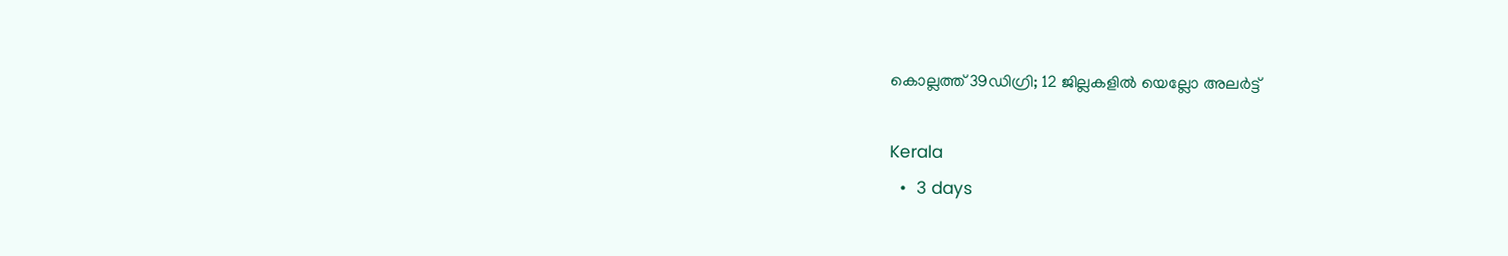കൊല്ലത്ത് 39ഡിഗ്രി; 12 ജില്ലകളില്‍ യെല്ലോ അലര്‍ട്ട്

Kerala
  •  3 days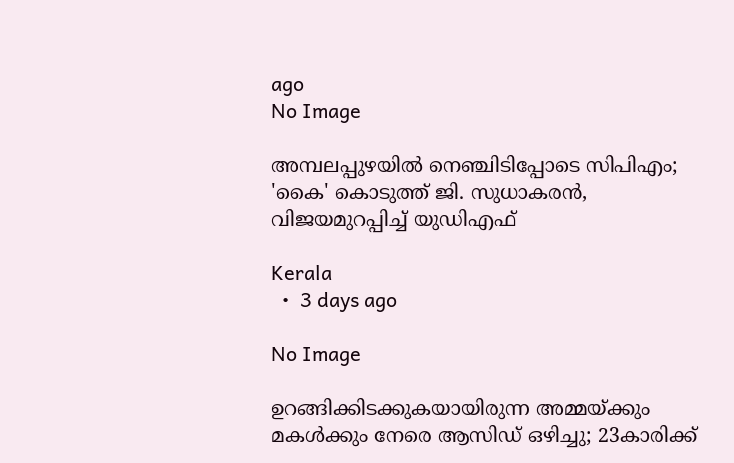ago
No Image

അമ്പലപ്പുഴയിൽ നെഞ്ചിടിപ്പോടെ സിപിഎം; 'കൈ' കൊടുത്ത് ജി. സുധാകരൻ, വിജയമുറപ്പിച്ച് യുഡിഎഫ്

Kerala
  •  3 days ago

No Image

ഉറങ്ങിക്കിടക്കുകയായിരുന്ന അമ്മയ്ക്കും മകള്‍ക്കും നേരെ ആസിഡ് ഒഴിച്ചു; 23കാരിക്ക്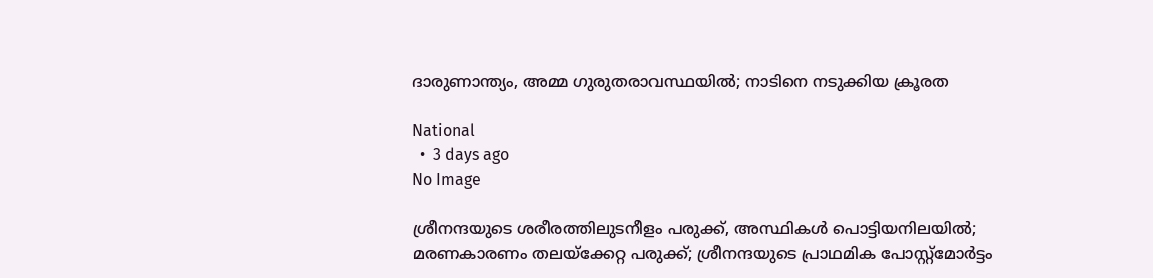ദാരുണാന്ത്യം, അമ്മ ഗുരുതരാവസ്ഥയില്‍; നാടിനെ നടുക്കിയ ക്രൂരത

National
  •  3 days ago
No Image

ശ്രീനന്ദയുടെ ശരീരത്തിലുടനീളം പരുക്ക്, അസ്ഥികള്‍ പൊട്ടിയനിലയില്‍; മരണകാരണം തലയ്‌ക്കേറ്റ പരുക്ക്; ശ്രീനന്ദയുടെ പ്രാഥമിക പോസ്റ്റ്‌മോര്‍ട്ടം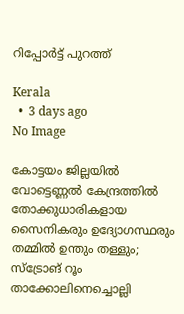റിപ്പോര്‍ട്ട് പുറത്ത്

Kerala
  •  3 days ago
No Image

കോട്ടയം ജില്ലയില്‍ വോട്ടെണ്ണല്‍ കേന്ദ്രത്തില്‍ തോക്കുധാരികളായ സൈനികരും ഉദ്യോഗസ്ഥരും തമ്മില്‍ ഉന്തും തള്ളും; സ്‌ട്രോങ് റൂം താക്കോലിനെച്ചൊല്ലി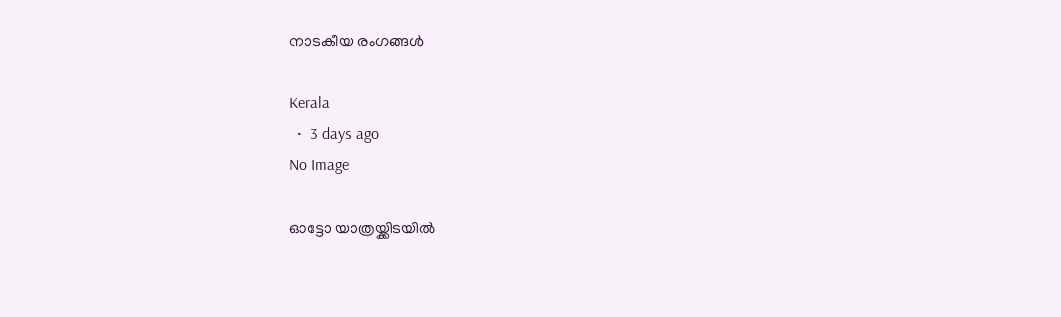നാടകീയ രംഗങ്ങള്‍

Kerala
  •  3 days ago
No Image

ഓട്ടോ യാത്രയ്ക്കിടയില്‍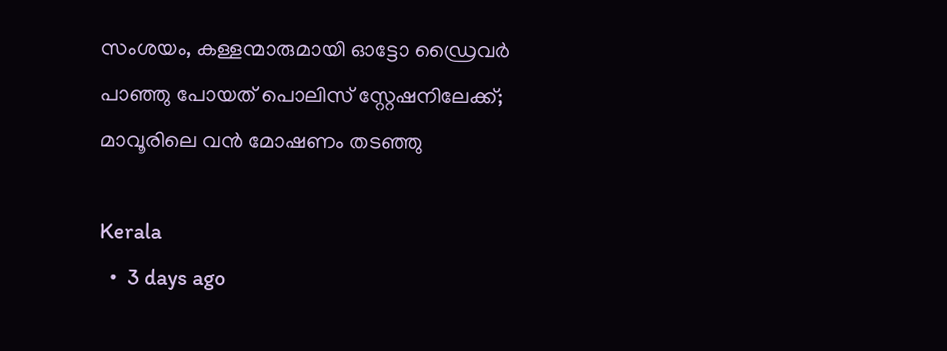സംശയം, കള്ളന്മാരുമായി ഓട്ടോ ഡ്രൈവര്‍ പാഞ്ഞു പോയത് പൊലിസ് സ്റ്റേഷനിലേക്ക്; മാവൂരിലെ വന്‍ മോഷണം തടഞ്ഞു

Kerala
  •  3 days ago